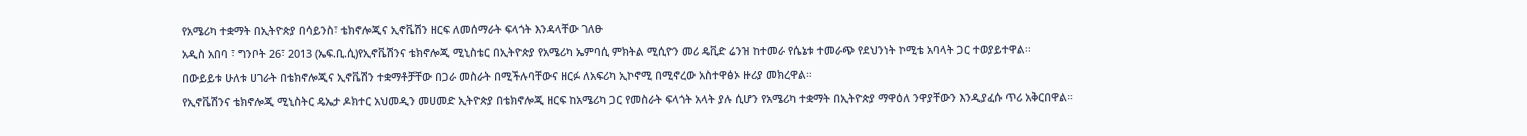የአሜሪካ ተቋማት በኢትዮጵያ በሳይንስ፣ ቴክኖሎጂና ኢኖቬሽን ዘርፍ ለመሰማራት ፍላጎት እንዳላቸው ገለፁ
አዲስ አበባ ፣ ግንቦት 26፣ 2013 (ኤፍ.ቢ.ሲ)የኢኖቬሽንና ቴክኖሎጂ ሚኒስቴር በኢትዮጵያ የአሜሪካ ኤምባሲ ምክትል ሚሲዮን መሪ ዴቪድ ሬንዝ ከተመራ የሴኔቱ ተመራጭ የደህንነት ኮሚቴ አባላት ጋር ተወያይተዋል፡፡
በውይይቱ ሁለቱ ሀገራት በቴክኖሎጂና ኢኖቬሽን ተቋማቶቻቸው በጋራ መስራት በሚችሉባቸውና ዘርፉ ለአፍሪካ ኢኮኖሚ በሚኖረው አስተዋፅኦ ዙሪያ መክረዋል።
የኢኖቬሽንና ቴክኖሎጂ ሚኒስትር ዴኤታ ዶክተር አህመዲን መሀመድ ኢትዮጵያ በቴክኖሎጂ ዘርፍ ከአሜሪካ ጋር የመስራት ፍላጎት አላት ያሉ ሲሆን የአሜሪካ ተቋማት በኢትዮጵያ ማዋዕለ ንዋያቸውን እንዲያፈሱ ጥሪ አቅርበዋል።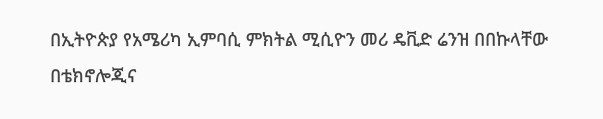በኢትዮጵያ የአሜሪካ ኢምባሲ ምክትል ሚሲዮን መሪ ዴቪድ ሬንዝ በበኩላቸው በቴክኖሎጂና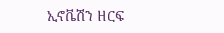ኢኖቬሽን ዘርፍ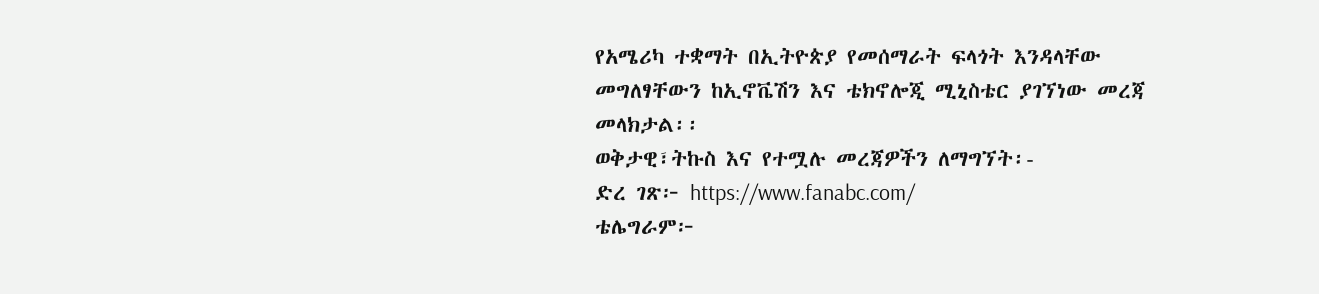የአሜሪካ ተቋማት በኢትዮጵያ የመሰማራት ፍላጎት እንዳላቸው መግለፃቸውን ከኢኖቬሽን እና ቴክኖሎጂ ሚኒስቴር ያገኘነው መረጃ መላክታል፡፡
ወቅታዊ፣ትኩስ እና የተሟሉ መረጃዎችን ለማግኘት፡-
ድረ ገጽ፦ https://www.fanabc.com/
ቴሌግራም፦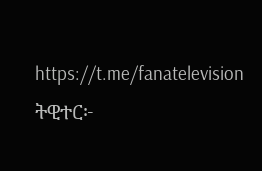https://t.me/fanatelevision
ትዊተር፦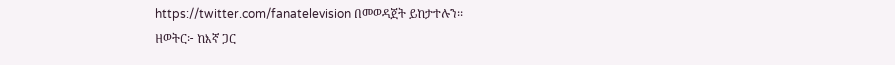https://twitter.com/fanatelevision በመወዳጀት ይከታተሉን፡፡
ዘወትር፦ ከእኛ ጋር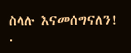ስላሉ እናመሰግናለን!
.